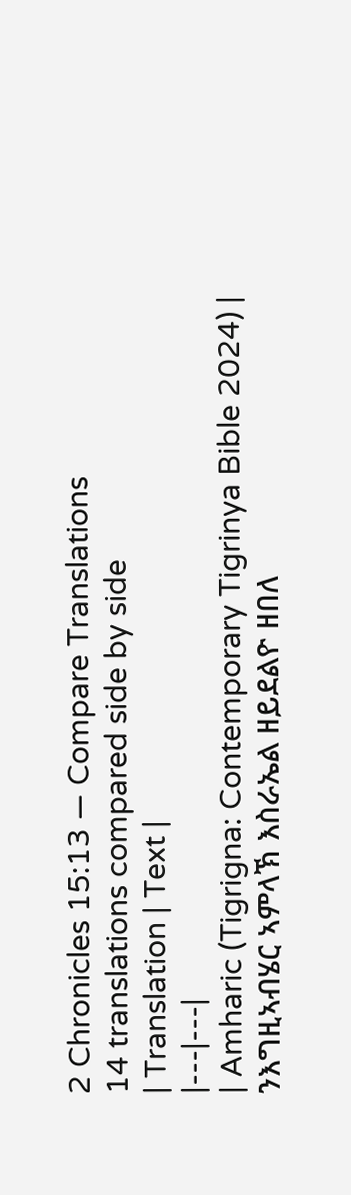2 Chronicles 15:13 — Compare Translations
14 translations compared side by side
| Translation | Text |
|---|---|
| Amharic (Tigrigna: Contemporary Tigrinya Bible 2024) | ንእግዚኣብሄር ኣምላኽ እስራኤል ዘይደልዮ ዘበለ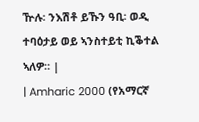ዅሉ፡ ንእሽቶ ይኹን ዓቢ፡ ወዲ ተባዕታይ ወይ ኣንስተይቲ ኪቕተል ኣለዎ። |
| Amharic 2000 (የአማርኛ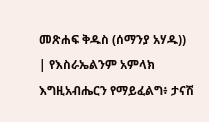መጽሐፍ ቅዱስ (ሰማንያ አሃዱ)) | የእስራኤልንም አምላክ እግዚአብሔርን የማይፈልግ፥ ታናሽ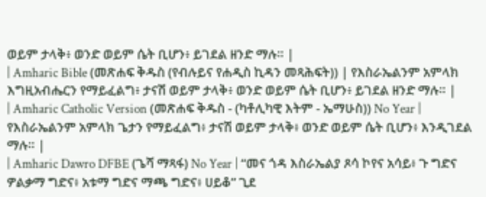ወይም ታላቅ፥ ወንድ ወይም ሴት ቢሆን፥ ይገደል ዘንድ ማሉ። |
| Amharic Bible (መጽሐፍ ቅዱስ (የብሉይና የሐዲስ ኪዳን መጻሕፍት)) | የእስራኤልንም አምላክ እግዚአብሔርን የማይፈልግ፥ ታናሽ ወይም ታላቅ፥ ወንድ ወይም ሴት ቢሆን፥ ይገደል ዘንድ ማሉ። |
| Amharic Catholic Version (መጽሐፍ ቅዱስ - (ካቶሊካዊ እትም - ኤማሁስ)) No Year | የእስራኤልንም አምላክ ጌታን የማይፈልግ፥ ታናሽ ወይም ታላቅ፥ ወንድ ወይም ሴት ቢሆን፥ እንዲገደል ማሉ። |
| Amharic Dawro DFBE (ጌሻ ማጻፋ) No Year | “መና ጎዳ እስራኤልያ ጾሳ ኮየና አሳይ፥ ጉ ግድና ዎልቃማ ግድና፥ አቱማ ግድና ማጫ ግድና፥ ሀይቆ” ጊደ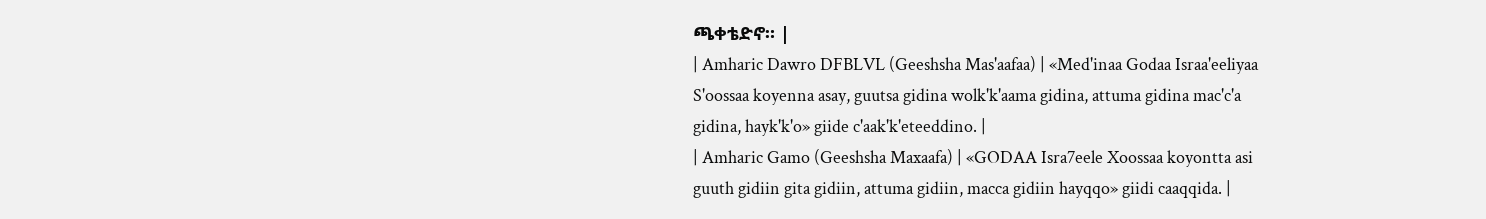ጫቀቴድኖ። |
| Amharic Dawro DFBLVL (Geeshsha Mas'aafaa) | «Med'inaa Godaa Israa'eeliyaa S'oossaa koyenna asay, guutsa gidina wolk'k'aama gidina, attuma gidina mac'c'a gidina, hayk'k'o» giide c'aak'k'eteeddino. |
| Amharic Gamo (Geeshsha Maxaafa) | «GODAA Isra7eele Xoossaa koyontta asi guuth gidiin gita gidiin, attuma gidiin, macca gidiin hayqqo» giidi caaqqida. |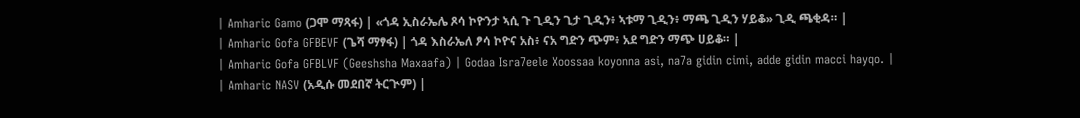| Amharic Gamo (ጋሞ ማጻፋ) | «ጎዳ ኢስራኤሌ ጾሳ ኮዮንታ ኣሲ ጉ ጊዲን ጊታ ጊዲን፥ ኣቱማ ጊዲን፥ ማጫ ጊዲን ሃይቆ» ጊዲ ጫቂዳ። |
| Amharic Gofa GFBEVF (ጌሻ ማፃፋ) | ጎዳ እስራኤለ ፆሳ ኮዮና አስ፥ ናአ ግድን ጭም፥ አደ ግድን ማጭ ሀይቆ። |
| Amharic Gofa GFBLVF (Geeshsha Maxaafa) | Godaa Isra7eele Xoossaa koyonna asi, na7a gidin cimi, adde gidin macci hayqo. |
| Amharic NASV (አዲሱ መደበኛ ትርጒም) |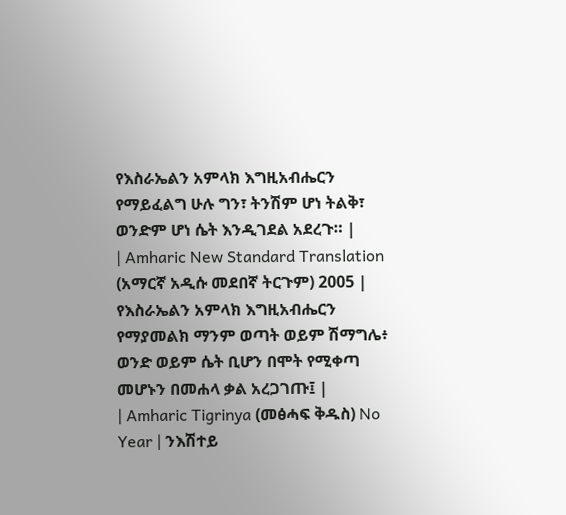የእስራኤልን አምላክ እግዚአብሔርን የማይፈልግ ሁሉ ግን፣ ትንሽም ሆነ ትልቅ፣ ወንድም ሆነ ሴት እንዲገደል አደረጉ። |
| Amharic New Standard Translation (አማርኛ አዲሱ መደበኛ ትርጉም) 2005 | የእስራኤልን አምላክ እግዚአብሔርን የማያመልክ ማንም ወጣት ወይም ሽማግሌ፥ ወንድ ወይም ሴት ቢሆን በሞት የሚቀጣ መሆኑን በመሐላ ቃል አረጋገጡ፤ |
| Amharic Tigrinya (መፅሓፍ ቅዱስ) No Year | ንእሽተይ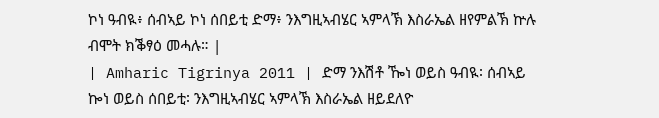ኮነ ዓብዪ፥ ሰብኣይ ኮነ ሰበይቲ ድማ፥ ንእግዚኣብሄር ኣምላኽ እስራኤል ዘየምልኽ ኵሉ ብሞት ክቕፃዕ መሓሉ። |
| Amharic Tigrinya 2011 | ድማ ንእሽቶ ዀነ ወይስ ዓብዪ፡ ሰብኣይ ኰነ ወይስ ሰበይቲ፡ ንእግዚኣብሄር ኣምላኽ እስራኤል ዘይደለዮ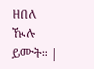ዘበለ ዂሉ ይሙት። |